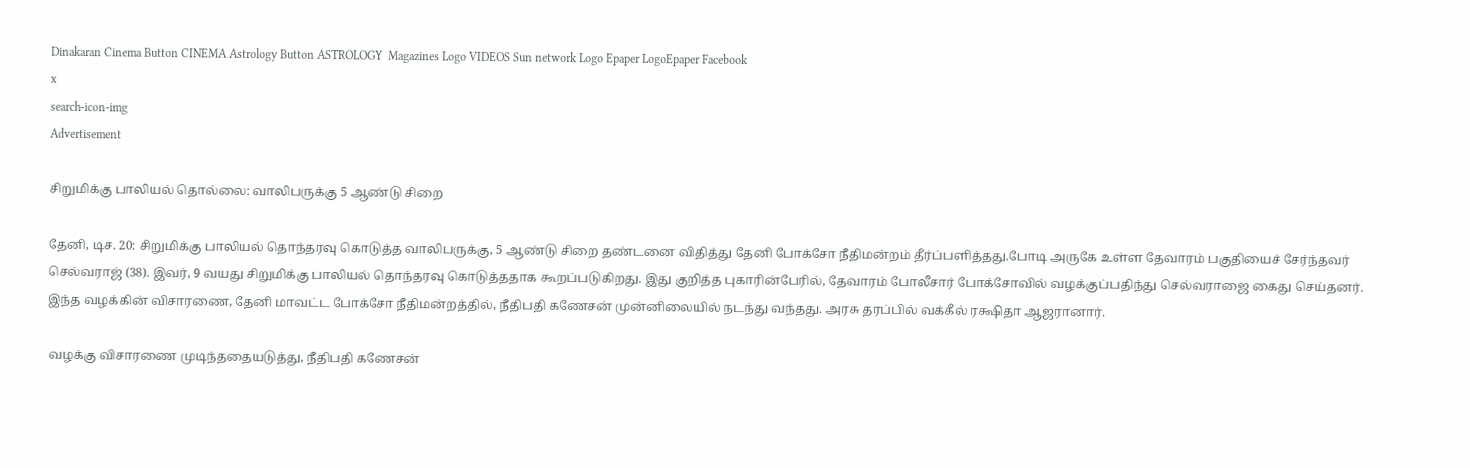Dinakaran Cinema Button CINEMA Astrology Button ASTROLOGY  Magazines Logo VIDEOS Sun network Logo Epaper LogoEpaper Facebook
x
search-icon-img
Advertisement

சிறுமிக்கு பாலியல் தொல்லை: வாலிபருக்கு 5 ஆண்டு சிறை

தேனி, டிச. 20: சிறுமிக்கு பாலியல் தொந்தரவு கொடுத்த வாலிபருக்கு, 5 ஆண்டு சிறை தண்டனை விதித்து தேனி போக்சோ நீதிமன்றம் தீர்ப்பளித்தது.போடி அருகே உள்ள தேவாரம் பகுதியைச் சேர்ந்தவர் செல்வராஜ் (38). இவர், 9 வயது சிறுமிக்கு பாலியல் தொந்தரவு கொடுத்ததாக கூறப்படுகிறது. இது குறித்த புகாரின்பேரில், தேவாரம் போலீசார் போக்சோவில் வழக்குப்பதிந்து செல்வராஜை கைது செய்தனர். இந்த வழக்கின் விசாரணை, தேனி மாவட்ட போக்சோ நீதிமன்றத்தில், நீதிபதி கணேசன் முன்னிலையில் நடந்து வந்தது. அரசு தரப்பில் வக்கீல் ரக்ஷிதா ஆஜரானார்.

வழக்கு விசாரணை முடிந்ததையடுத்து, நீதிபதி கணேசன்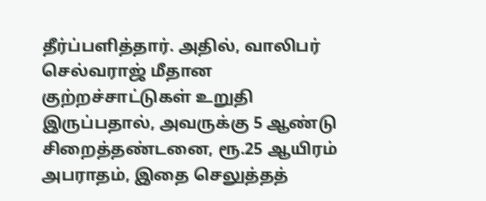தீர்ப்பளித்தார். அதில், வாலிபர் செல்வராஜ் மீதான குற்றச்சாட்டுகள் உறுதி இருப்பதால், அவருக்கு 5 ஆண்டு சிறைத்தண்டனை, ரூ.25 ஆயிரம் அபராதம், இதை செலுத்தத்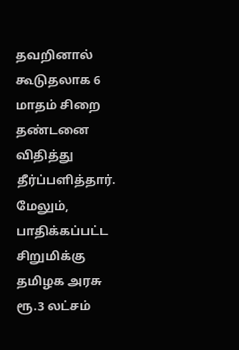தவறினால் கூடுதலாக 6 மாதம் சிறை தண்டனை விதித்து தீர்ப்பளித்தார். மேலும், பாதிக்கப்பட்ட சிறுமிக்கு தமிழக அரசு ரூ.3 லட்சம்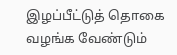இழப்பீட்டுத் தொகை வழங்க வேண்டும்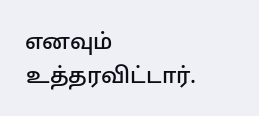எனவும் உத்தரவிட்டார்.